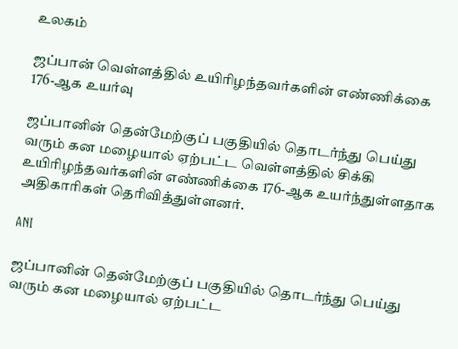உலகம்

ஜப்பான் வெள்ளத்தில் உயிரிழந்தவர்களின் எண்ணிக்கை 176-ஆக உயர்வு

ஜப்பானின் தென்மேற்குப் பகுதியில் தொடர்ந்து பெய்து வரும் கன மழையால் ஏற்பட்ட வெள்ளத்தில் சிக்கி உயிரிழந்தவர்களின் எண்ணிக்கை 176-ஆக உயர்ந்துள்ளதாக அதிகாரிகள் தெரிவித்துள்ளனர்.

ANI

ஜப்பானின் தென்மேற்குப் பகுதியில் தொடர்ந்து பெய்து வரும் கன மழையால் ஏற்பட்ட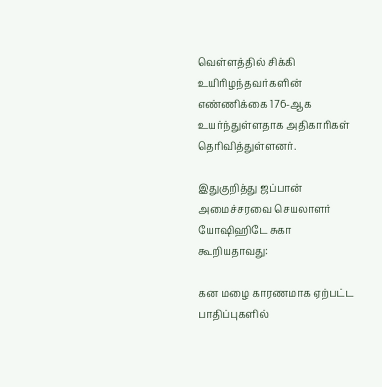வெள்ளத்தில் சிக்கி உயிரிழந்தவர்களின் எண்ணிக்கை 176-ஆக உயர்ந்துள்ளதாக அதிகாரிகள் தெரிவித்துள்ளனர்.

இதுகுறித்து ஜப்பான் அமைச்சரவை செயலாளர் யோஷிஹிடே சுகா கூறியதாவது:

கன மழை காரணமாக ஏற்பட்ட பாதிப்புகளில்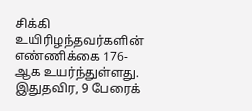சிக்கி உயிரிழந்தவர்களின் எண்ணிக்கை 176-ஆக உயர்ந்துள்ளது. இதுதவிர, 9 பேரைக்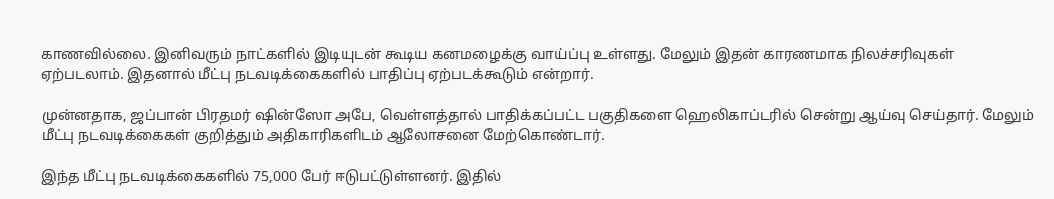காணவில்லை. இனிவரும் நாட்களில் இடியுடன் கூடிய கனமழைக்கு வாய்ப்பு உள்ளது. மேலும் இதன் காரணமாக நிலச்சரிவுகள் ஏற்படலாம். இதனால் மீட்பு நடவடிக்கைகளில் பாதிப்பு ஏற்படக்கூடும் என்றார்.

முன்னதாக, ஜப்பான் பிரதமர் ஷின்ஸோ அபே, வெள்ளத்தால் பாதிக்கப்பட்ட பகுதிகளை ஹெலிகாப்டரில் சென்று ஆய்வு செய்தார். மேலும் மீட்பு நடவடிக்கைகள் குறித்தும் அதிகாரிகளிடம் ஆலோசனை மேற்கொண்டார்.

இந்த மீட்பு நடவடிக்கைகளில் 75,000 பேர் ஈடுபட்டுள்ளனர். இதில்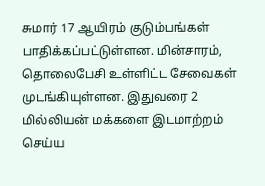சுமார் 17 ஆயிரம் குடும்பங்கள் பாதிக்கப்பட்டுள்ளன. மின்சாரம், தொலைபேசி உள்ளிட்ட சேவைகள் முடங்கியுள்ளன. இதுவரை 2 மில்லியன் மக்களை இடமாற்றம் செய்ய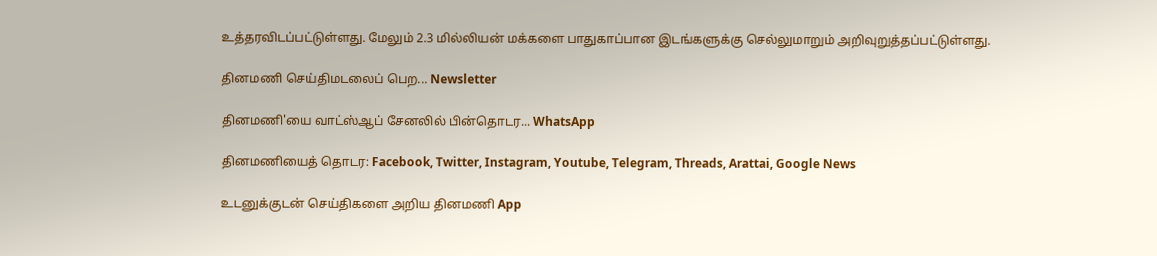உத்தரவிடப்பட்டுள்ளது. மேலும் 2.3 மில்லியன் மக்களை பாதுகாப்பான இடங்களுக்கு செல்லுமாறும் அறிவுறுத்தப்பட்டுள்ளது.

தினமணி செய்திமடலைப் பெற... Newsletter

தினமணி'யை வாட்ஸ்ஆப் சேனலில் பின்தொடர... WhatsApp

தினமணியைத் தொடர: Facebook, Twitter, Instagram, Youtube, Telegram, Threads, Arattai, Google News

உடனுக்குடன் செய்திகளை அறிய தினமணி App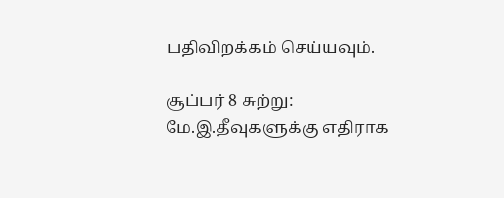பதிவிறக்கம் செய்யவும்.

சூப்பர் 8 சுற்று: மே.இ.தீவுகளுக்கு எதிராக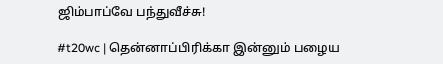ஜிம்பாப்வே பந்துவீச்சு!

#t20wc | தென்னாப்பிரிக்கா இன்னும் பழைய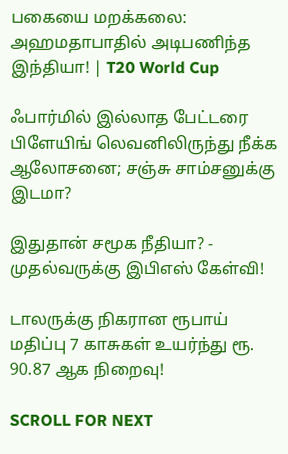பகையை மறக்கலை: அஹமதாபாதில் அடிபணிந்த இந்தியா! | T20 World Cup

ஃபார்மில் இல்லாத பேட்டரை பிளேயிங் லெவனிலிருந்து நீக்க ஆலோசனை; சஞ்சு சாம்சனுக்கு இடமா?

இதுதான் சமூக நீதியா? - முதல்வருக்கு இபிஎஸ் கேள்வி!

டாலருக்கு நிகரான ரூபாய் மதிப்பு 7 காசுகள் உயர்ந்து ரூ. 90.87 ஆக நிறைவு!

SCROLL FOR NEXT